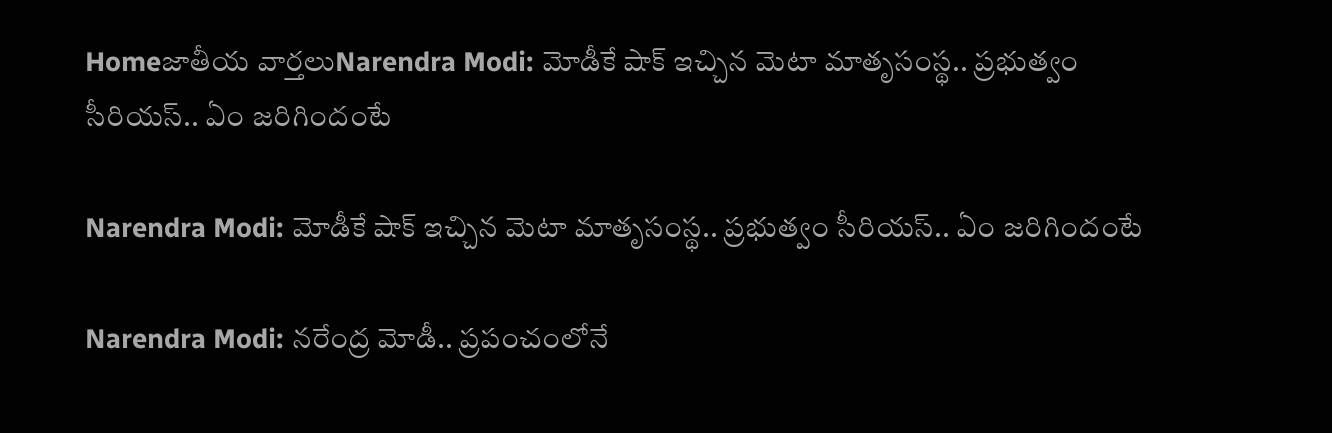Homeజాతీయ వార్తలుNarendra Modi: మోడీకే షాక్ ఇచ్చిన మెటా మాతృసంస్థ.. ప్రభుత్వం సీరియస్.. ఏం జరిగిందంటే

Narendra Modi: మోడీకే షాక్ ఇచ్చిన మెటా మాతృసంస్థ.. ప్రభుత్వం సీరియస్.. ఏం జరిగిందంటే

Narendra Modi: నరేంద్ర మోడీ.. ప్రపంచంలోనే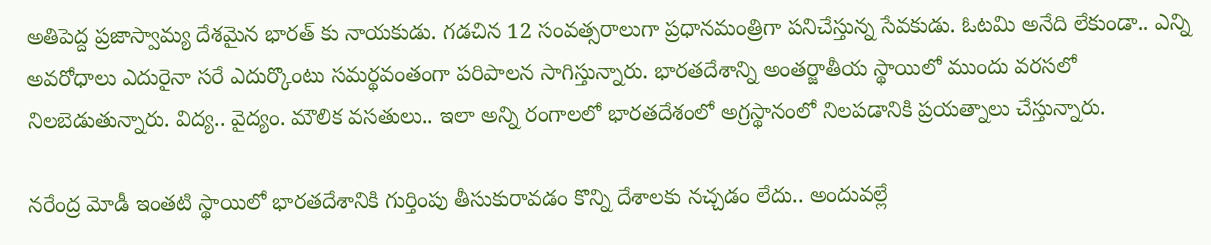అతిపెద్ద ప్రజాస్వామ్య దేశమైన భారత్ కు నాయకుడు. గడచిన 12 సంవత్సరాలుగా ప్రధానమంత్రిగా పనిచేస్తున్న సేవకుడు. ఓటమి అనేది లేకుండా.. ఎన్ని అవరోధాలు ఎదురైనా సరే ఎదుర్కొంటు సమర్థవంతంగా పరిపాలన సాగిస్తున్నారు. భారతదేశాన్ని అంతర్జాతీయ స్థాయిలో ముందు వరసలో నిలబెడుతున్నారు. విద్య.. వైద్యం. మౌలిక వసతులు.. ఇలా అన్ని రంగాలలో భారతదేశంలో అగ్రస్థానంలో నిలపడానికి ప్రయత్నాలు చేస్తున్నారు.

నరేంద్ర మోడీ ఇంతటి స్థాయిలో భారతదేశానికి గుర్తింపు తీసుకురావడం కొన్ని దేశాలకు నచ్చడం లేదు.. అందువల్లే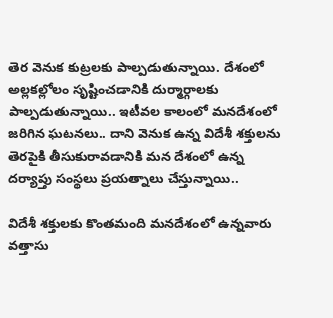తెర వెనుక కుట్రలకు పాల్పడుతున్నాయి. దేశంలో అల్లకల్లోలం సృష్టించడానికి దుర్మార్గాలకు పాల్పడుతున్నాయి.. ఇటీవల కాలంలో మనదేశంలో జరిగిన ఘటనలు.. దాని వెనుక ఉన్న విదేశీ శక్తులను తెరపైకి తీసుకురావడానికి మన దేశంలో ఉన్న దర్యాప్తు సంస్థలు ప్రయత్నాలు చేస్తున్నాయి..

విదేశీ శక్తులకు కొంతమంది మనదేశంలో ఉన్నవారు వత్తాసు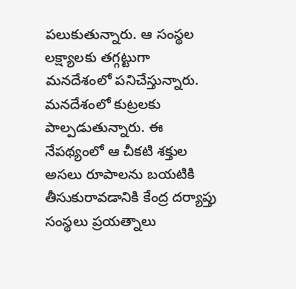పలుకుతున్నారు. ఆ సంస్థల లక్ష్యాలకు తగ్గట్టుగా మనదేశంలో పనిచేస్తున్నారు. మనదేశంలో కుట్రలకు పాల్పడుతున్నారు. ఈ నేపథ్యంలో ఆ చీకటి శక్తుల అసలు రూపాలను బయటికి తీసుకురావడానికి కేంద్ర దర్యాప్తు సంస్థలు ప్రయత్నాలు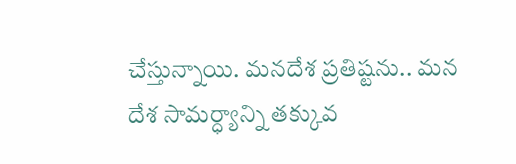చేస్తున్నాయి. మనదేశ ప్రతిష్టను.. మన దేశ సామర్ధ్యాన్ని తక్కువ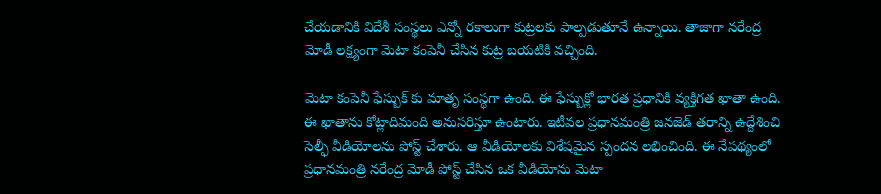చేయడానికి విదేశీ సంస్థలు ఎన్నో రకాలుగా కుట్రలకు పాల్పడుతూనే ఉన్నాయి. తాజాగా నరేంద్ర మోడీ లక్ష్యంగా మెటా కంపెనీ చేసిన కుట్ర బయటికి వచ్చింది.

మెటా కంపెనీ ఫేస్బుక్ కు మాతృ సంస్థగా ఉంది. ఈ ఫేస్బుక్లో భారత ప్రధానికి వ్యక్తిగత ఖాతా ఉంది. ఈ ఖాతాను కోట్లాదిమంది అనుసరిస్తూ ఉంటారు. ఇటీవల ప్రధానమంత్రి జనజెడ్ తరాన్ని ఉద్దేశించి సెల్ఫీ వీడియోలను పోస్ట్ చేశారు. ఆ వీడియోలకు విశేషమైన స్పందన లభించింది. ఈ నేపథ్యంలో ప్రధానమంత్రి నరేంద్ర మోడీ పోస్ట్ చేసిన ఒక వీడియోను మెటా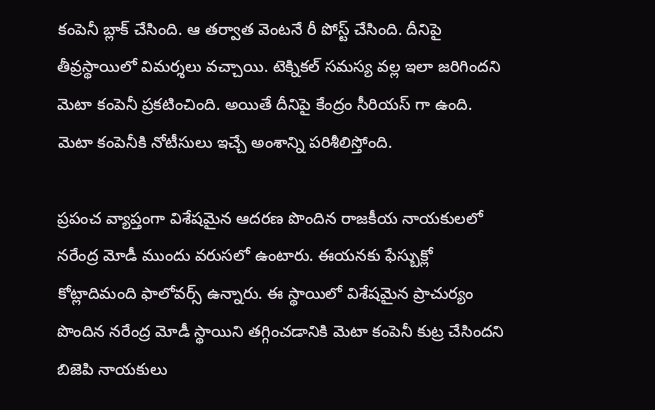కంపెనీ బ్లాక్ చేసింది. ఆ తర్వాత వెంటనే రీ పోస్ట్ చేసింది. దీనిపై తీవ్రస్థాయిలో విమర్శలు వచ్చాయి. టెక్నికల్ సమస్య వల్ల ఇలా జరిగిందని మెటా కంపెనీ ప్రకటించింది. అయితే దీనిపై కేంద్రం సీరియస్ గా ఉంది. మెటా కంపెనీకి నోటీసులు ఇచ్చే అంశాన్ని పరిశీలిస్తోంది.

ప్రపంచ వ్యాప్తంగా విశేషమైన ఆదరణ పొందిన రాజకీయ నాయకులలో నరేంద్ర మోడీ ముందు వరుసలో ఉంటారు. ఈయనకు ఫేస్బుక్లో కోట్లాదిమంది ఫాలోవర్స్ ఉన్నారు. ఈ స్థాయిలో విశేషమైన ప్రాచుర్యం పొందిన నరేంద్ర మోడీ స్థాయిని తగ్గించడానికి మెటా కంపెనీ కుట్ర చేసిందని బిజెపి నాయకులు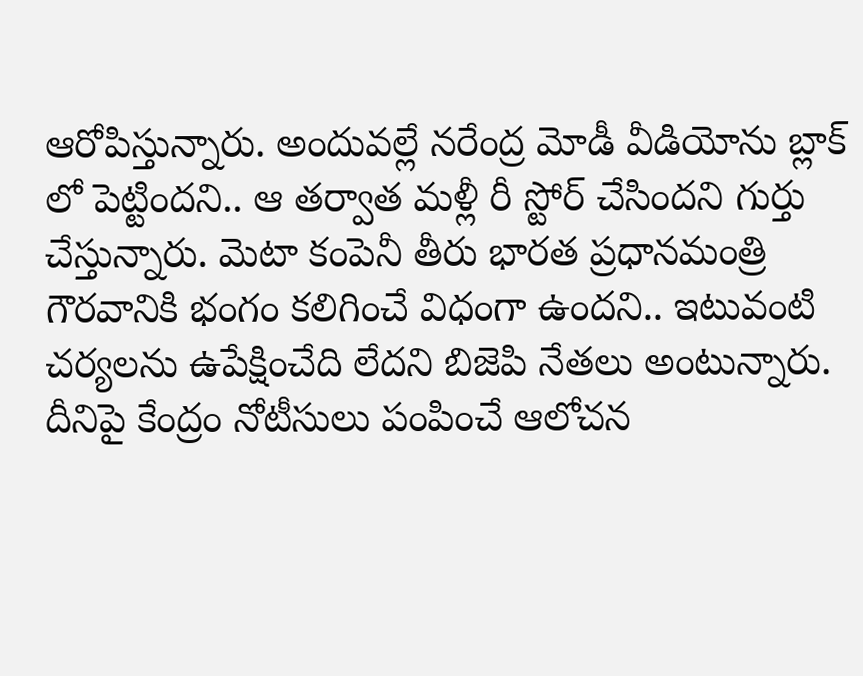ఆరోపిస్తున్నారు. అందువల్లే నరేంద్ర మోడీ వీడియోను బ్లాక్ లో పెట్టిందని.. ఆ తర్వాత మళ్లీ రీ స్టోర్ చేసిందని గుర్తు చేస్తున్నారు. మెటా కంపెనీ తీరు భారత ప్రధానమంత్రి గౌరవానికి భంగం కలిగించే విధంగా ఉందని.. ఇటువంటి చర్యలను ఉపేక్షించేది లేదని బిజెపి నేతలు అంటున్నారు. దీనిపై కేంద్రం నోటీసులు పంపించే ఆలోచన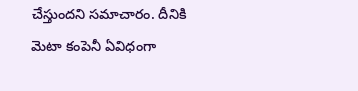చేస్తుందని సమాచారం. దీనికి మెటా కంపెనీ ఏవిధంగా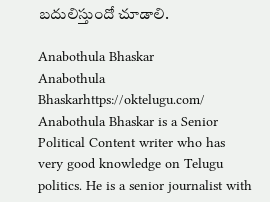బదులిస్తుందో చూడాలి.

Anabothula Bhaskar
Anabothula Bhaskarhttps://oktelugu.com/
Anabothula Bhaskar is a Senior Political Content writer who has very good knowledge on Telugu politics. He is a senior journalist with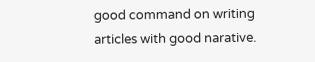good command on writing articles with good narative.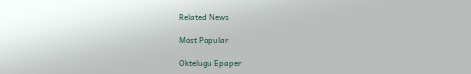Related News

Most Popular

Oktelugu Epaper